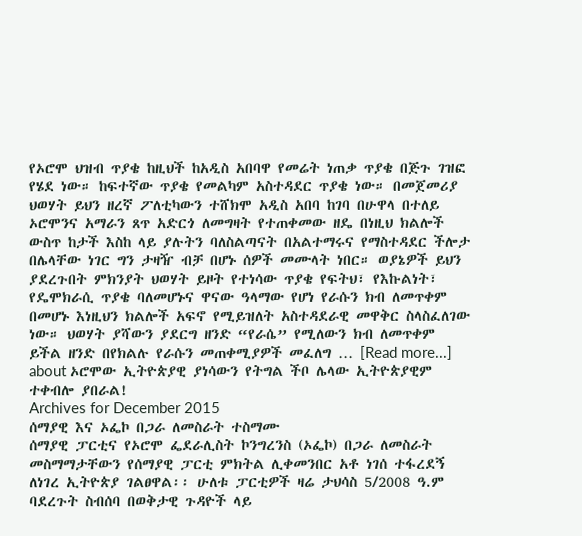የኦሮሞ ህዝብ ጥያቄ ከዚህች ከአዲስ አበባዋ የመሬት ነጠቃ ጥያቄ በጅጉ ገዝፎ የሄደ ነው። ከፍተኛው ጥያቄ የመልካም አስተዳደር ጥያቄ ነው። በመጀመሪያ ህወሃት ይህን ዘረኛ ፖለቲካውን ተሸክሞ አዲስ አበባ ከገባ በሁዋላ በተለይ ኦሮሞንና አማራን ጸጥ አድርጎ ለመግዛት የተጠቀመው ዘዴ በነዚህ ክልሎች ውስጥ ከታች እስከ ላይ ያሉትን ባለስልጣናት በአልተማሩና የማስተዳደር ችሎታ በሌላቸው ነገር ግን ታዛዥ ብቻ በሆኑ ሰዎች መሙላት ነበር። ወያኔዎች ይህን ያደረጉበት ምክንያት ህወሃት ይዞት የተነሳው ጥያቄ የፍትህ፣ የእኩልነት፣ የዴሞክራሲ ጥያቄ ባለመሆኑና ዋናው ዓላማው የሆነ የራሱን ክብ ለመጥቀም በመሆኑ እነዚህን ክልሎች አፍኖ የሚይዝለት አስተዳደራዊ መዋቅር ስላስፈለገው ነው። ህወሃት ያሻውን ያደርግ ዘንድ “የራሴ” የሚለውን ክብ ለመጥቀም ይችል ዘንድ በየክልሉ የራሱን መጠቀሚያዎች መፈለግ … [Read more...] about ኦሮሞው ኢትዮጵያዊ ያነሳውን የትግል ችቦ ሌላው ኢትዮጵያዊም ተቀብሎ ያበራል!
Archives for December 2015
ሰማያዊ እና ኦፌኮ በጋራ ለመስራት ተስማሙ
ሰማያዊ ፓርቲና የኦሮሞ ፌደራሊስት ኮንግረንስ (ኦፌኮ) በጋራ ለመስራት መስማማታቸውን የሰማያዊ ፓርቲ ምክትል ሊቀመንበር አቶ ነገሰ ተፋረደኝ ለነገረ ኢትዮጵያ ገልፀዋል፡፡ ሁለቱ ፓርቲዎች ዛሬ ታህሳስ 5/2008 ዓ.ም ባደረጉት ስብሰባ በወቅታዊ ጉዳዮች ላይ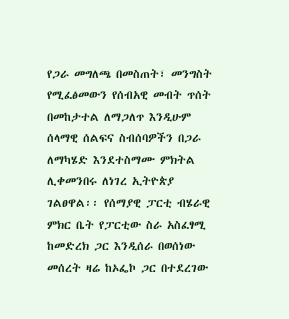የጋራ መግለጫ በመስጠት፣ መንግስት የሚፈፅመውን የሰብአዊ መብት ጥሰት በመከታተል ለማጋለጥ እንዲሁም ሰላማዊ ሰልፍና ስብሰባዎችን በጋራ ለማካሄድ እንደተስማሙ ምክትል ሊቀመንበሩ ለነገረ ኢትዮጵያ ገልፀዋል፡፡ የሰማያዊ ፓርቲ ብሄራዊ ምክር ቤት የፓርቲው ስራ አስፈፃሚ ከመድረክ ጋር እንዲሰራ በወሰነው መሰረት ዛሬ ከኦፌኮ ጋር በተደረገው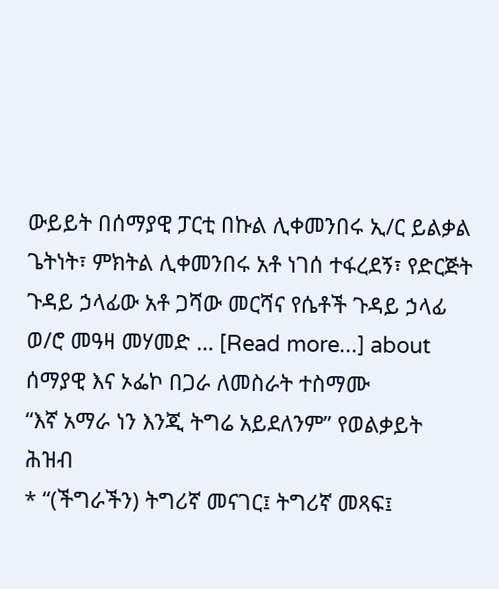ውይይት በሰማያዊ ፓርቲ በኩል ሊቀመንበሩ ኢ/ር ይልቃል ጌትነት፣ ምክትል ሊቀመንበሩ አቶ ነገሰ ተፋረደኝ፣ የድርጅት ጉዳይ ኃላፊው አቶ ጋሻው መርሻና የሴቶች ጉዳይ ኃላፊ ወ/ሮ መዓዛ መሃመድ … [Read more...] about ሰማያዊ እና ኦፌኮ በጋራ ለመስራት ተስማሙ
“እኛ አማራ ነን እንጂ ትግሬ አይደለንም” የወልቃይት ሕዝብ
* “(ችግራችን) ትግሪኛ መናገር፤ ትግሪኛ መጻፍ፤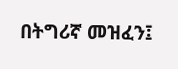በትግሪኛ መዝፈን፤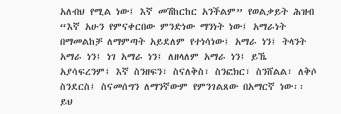አለብህ የሚል ነው፤ እኛ መሽከርከር አንችልም” የወልቃይት ሕዝብ “እኛ አሁን የምናቀርበው ምንድነው ማንነት ነው፤ አማራነት በማመልከቻ ለማምጣት አይደለም የተነሳነው፤ አማራ ነን፤ ትላንት አማራ ነን፤ ነገ አማራ ነን፤ ለዘላለም አማራ ነን፤ ይኼ አያሳፍረንም፤ እኛ ስንዘፍን፣ ስናለቅስ፣ ስንፎክር፣ ስንሸልል፣ ለቅሶ ስንደርስ፤ ስናመሰግን ለማንኛውም የምንገልጸው በአማርኛ ነው፡፡ ይህ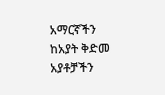አማርኛችን ከአያት ቅድመ አያቶቻችን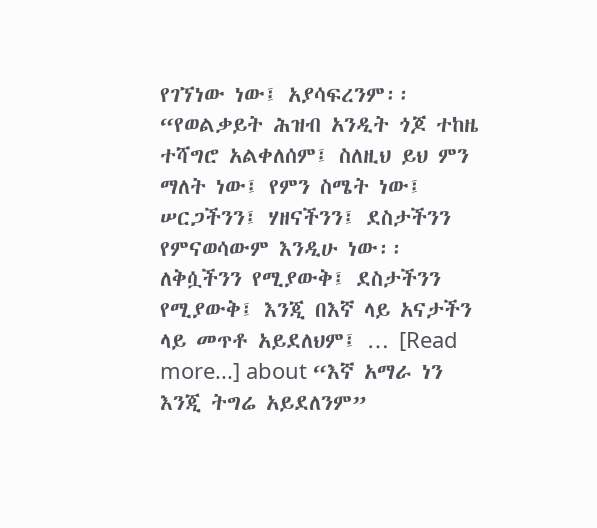የገኘነው ነው፤ አያሳፍረንም፡፡ “የወልቃይት ሕዝብ አንዲት ጎጆ ተከዜ ተሻግሮ አልቀለሰም፤ ስለዚህ ይህ ምን ማለት ነው፤ የምን ስሜት ነው፤ ሠርጋችንን፤ ሃዘናችንን፤ ደስታችንን የምናወሳውም እንዲሁ ነው፡፡ ለቅሷችንን የሚያውቅ፤ ደስታችንን የሚያውቅ፤ እንጂ በእኛ ላይ አናታችን ላይ መጥቶ አይደለህም፤ … [Read more...] about “እኛ አማራ ነን እንጂ ትግሬ አይደለንም”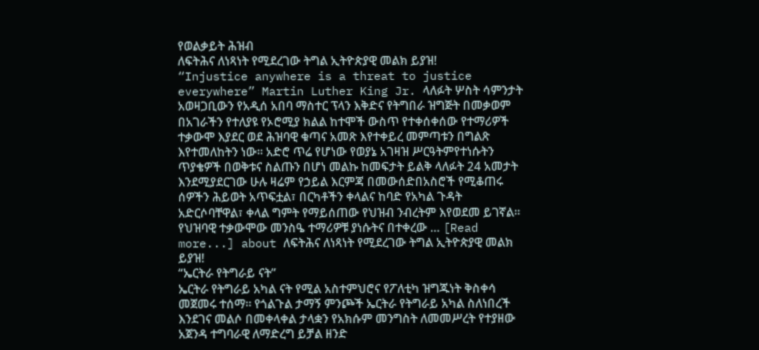የወልቃይት ሕዝብ
ለፍትሕና ለነጻነት የሚደረገው ትግል ኢትዮጵያዊ መልክ ይያዝ!
“Injustice anywhere is a threat to justice everywhere” Martin Luther King Jr. ላለፉት ሦስት ሳምንታት አወዛጋቢውን የአዲሰ አበባ ማስተር ፕላን እቅድና የትግበራ ዝግጅት በመቃወም በአገራችን የተለያዩ የኦሮሚያ ክልል ከተሞች ውስጥ የተቀሰቀሰው የተማሪዎች ተቃውሞ እያደር ወደ ሕዝባዊ ቁጣና አመጽ እየተቀይረ መምጣቱን በግልጽ እየተመለከትን ነው፡፡ አድሮ ጥሬ የሆነው የወያኔ አገዛዝ ሥርዓትምየተነሱትን ጥያቄዎች በወቅቱና ስልጡን በሆነ መልኩ ከመፍታት ይልቅ ላለፉት 24 አመታት እንደሚያደርገው ሁሉ ዛሬም የኃይል እርምጃ በመውሰድበአስሮች የሚቆጠሩ ሰዎችን ሕይወት አጥፍቷል፣ በርካቶችን ቀላልና ከባድ የአካል ጉዳት አድርሶባቸዋል፣ ቀላል ግምት የማይሰጠው የህዝብ ንብረትም እየወደመ ይገኛል፡፡ የህዝባዊ ተቃውሞው መንስዔ ተማሪዎቹ ያነሱትና በተቀረው … [Read more...] about ለፍትሕና ለነጻነት የሚደረገው ትግል ኢትዮጵያዊ መልክ ይያዝ!
“ኤርትራ የትግራይ ናት”
ኤርትራ የትግራይ አካል ናት የሚል አስተምህሮና የፖለቲካ ዝግጁነት ቅስቀሳ መጀመሩ ተሰማ። የጎልጉል ታማኝ ምንጮች ኤርትራ የትግራይ አካል ስለነበረች እንደገና መልሶ በመቀላቀል ታላቋን የአክሱም መንግስት ለመመሥረት የተያዘው አጀንዳ ተግባራዊ ለማድረግ ይቻል ዘንድ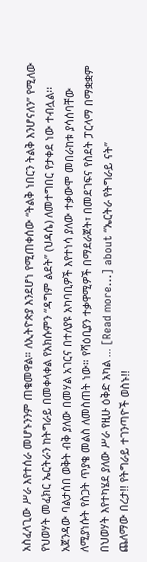አስፈላጊው ሥራ እየተሰራ መሆኑንንም ጠቁመዋል። ለኢትዮጵያ እንደሆነ የሚጠቀሰው “ትልቅ ነበርን ትልቅ እንሆናለን” የሚለው የህወሃት መፈክር ኤርትራን ከትግራይ በመቀላቀል የአክሱምን “ዳግም ልደት” (ህዳሴ) ለመተግበር የታቀደ ነው ተብሏል፡፡ አጀንዳው ባልታሰበ ወቅት ብቅ ያለው በመሃል አገርና በተለያዩ አካባቢዎች እየተነሳ ያለው ተቃውሞ መበራከቱ ያሳሰባቸው ለሚያነሱት የስጋት ጥያቄ መልስ ለመስጠት ነው። የሻዕቢያን ተቃዋሚዎች በማደራጀት፣ በመደገፍና የስደት ፓርላማ በማቋቋም በህወሃት እየተካሄደ ያለው ሥራ የዚሁ ዕቅድ አካል … [Read more...] about “ኤርትራ የትግራይ ናት”
ጨለማው በረታ!! የትግራይ ተገንጣዮች ወስኑ!!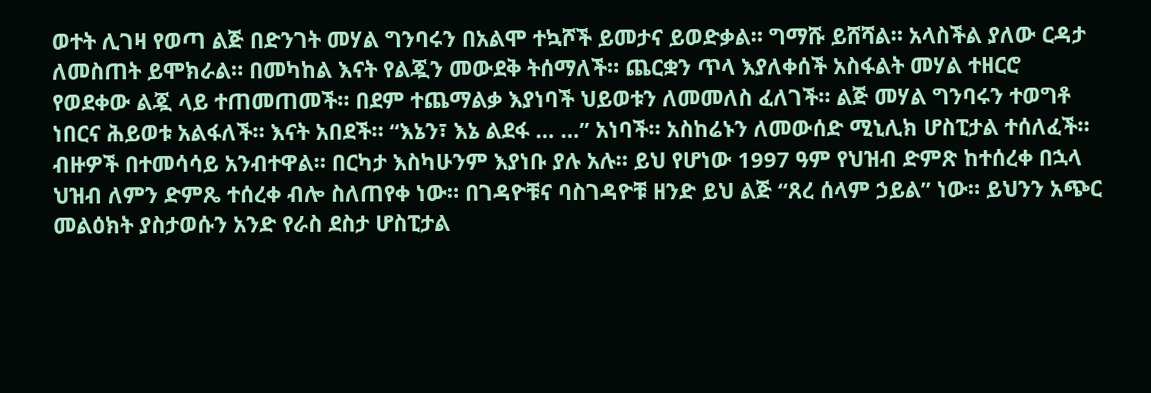ወተት ሊገዛ የወጣ ልጅ በድንገት መሃል ግንባሩን በአልሞ ተኳሾች ይመታና ይወድቃል። ግማሹ ይሸሻል። አላስችል ያለው ርዳታ ለመስጠት ይሞክራል። በመካከል እናት የልጇን መውደቅ ትሰማለች። ጨርቋን ጥላ እያለቀሰች አስፋልት መሃል ተዘርሮ የወደቀው ልጇ ላይ ተጠመጠመች። በደም ተጨማልቃ እያነባች ህይወቱን ለመመለስ ፈለገች። ልጅ መሃል ግንባሩን ተወግቶ ነበርና ሕይወቱ አልፋለች። እናት አበደች። “እኔን፣ እኔ ልደፋ … …” አነባች። አስከሬኑን ለመውሰድ ሚኒሊክ ሆስፒታል ተሰለፈች። ብዙዎች በተመሳሳይ አንብተዋል። በርካታ እስካሁንም እያነቡ ያሉ አሉ። ይህ የሆነው 1997 ዓም የህዝብ ድምጽ ከተሰረቀ በኋላ ህዝብ ለምን ድምጼ ተሰረቀ ብሎ ስለጠየቀ ነው። በገዳዮቹና ባስገዳዮቹ ዘንድ ይህ ልጅ “ጸረ ሰላም ኃይል” ነው። ይህንን አጭር መልዕክት ያስታወሱን አንድ የራስ ደስታ ሆስፒታል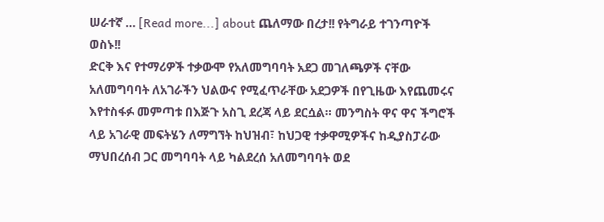ሠራተኛ … [Read more...] about ጨለማው በረታ!! የትግራይ ተገንጣዮች ወስኑ!!
ድርቅ እና የተማሪዎች ተቃውሞ የአለመግባባት አደጋ መገለጫዎች ናቸው
አለመግባባት ለአገራችን ህልውና የሚፈጥራቸው አደጋዎች በየጊዜው እየጨመሩና እየተስፋፉ መምጣቱ በእጅጉ አስጊ ደረጃ ላይ ደርሷል። መንግስት ዋና ዋና ችግሮች ላይ አገራዊ መፍትሄን ለማግኘት ከህዝብ፣ ከህጋዊ ተቃዋሚዎችና ከዲያስፓራው ማህበረሰብ ጋር መግባባት ላይ ካልደረሰ አለመግባባት ወደ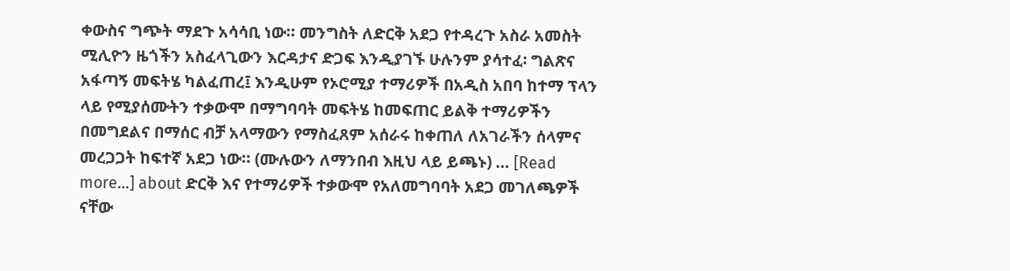ቀውስና ግጭት ማደጉ አሳሳቢ ነው። መንግስት ለድርቅ አደጋ የተዳረጉ አስራ አመስት ሚሊዮን ዜጎችን አስፈላጊውን እርዳታና ድጋፍ እንዲያገኙ ሁሉንም ያሳተፈ፡ ግልጽና አፋጣኝ መፍትሄ ካልፈጠረ፤ እንዲሁም የኦሮሚያ ተማሪዎች በአዲስ አበባ ከተማ ፕላን ላይ የሚያሰሙትን ተቃውሞ በማግባባት መፍትሄ ከመፍጠር ይልቅ ተማሪዎችን በመግደልና በማሰር ብቻ አላማውን የማስፈጸም አሰራሩ ከቀጠለ ለአገራችን ሰላምና መረጋጋት ከፍተኛ አደጋ ነው። (ሙሉውን ለማንበብ እዚህ ላይ ይጫኑ) … [Read more...] about ድርቅ እና የተማሪዎች ተቃውሞ የአለመግባባት አደጋ መገለጫዎች ናቸው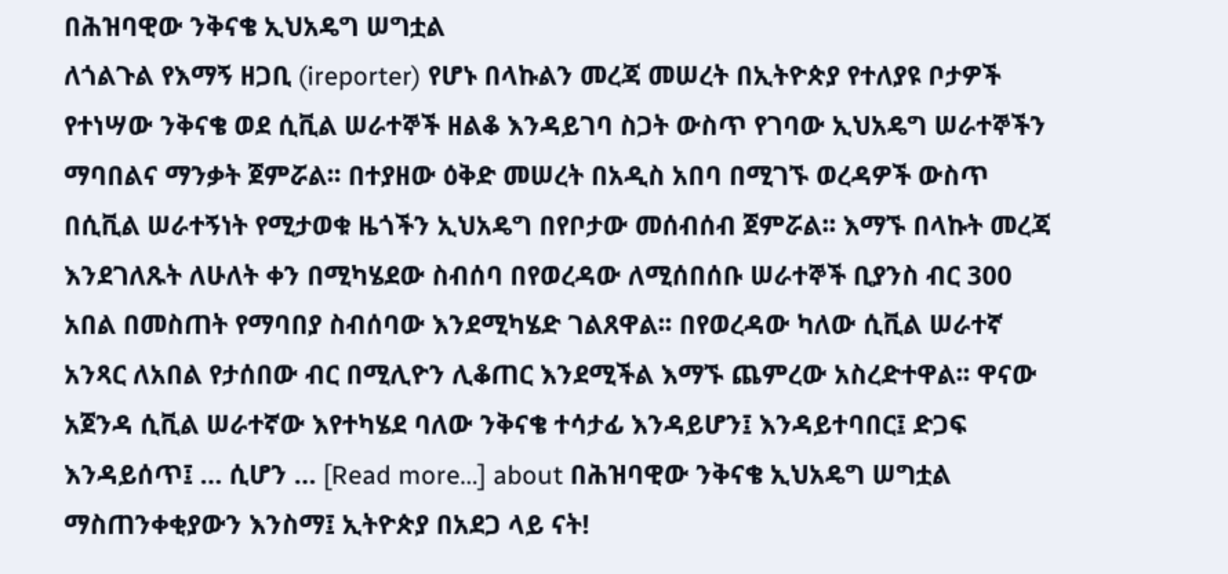በሕዝባዊው ንቅናቄ ኢህአዴግ ሠግቷል
ለጎልጉል የእማኝ ዘጋቢ (ireporter) የሆኑ በላኩልን መረጃ መሠረት በኢትዮጵያ የተለያዩ ቦታዎች የተነሣው ንቅናቄ ወደ ሲቪል ሠራተኞች ዘልቆ እንዳይገባ ስጋት ውስጥ የገባው ኢህአዴግ ሠራተኞችን ማባበልና ማንቃት ጀምሯል፡፡ በተያዘው ዕቅድ መሠረት በአዲስ አበባ በሚገኙ ወረዳዎች ውስጥ በሲቪል ሠራተኝነት የሚታወቁ ዜጎችን ኢህአዴግ በየቦታው መሰብሰብ ጀምሯል፡፡ እማኙ በላኩት መረጃ እንደገለጹት ለሁለት ቀን በሚካሄደው ስብሰባ በየወረዳው ለሚሰበሰቡ ሠራተኞች ቢያንስ ብር 300 አበል በመስጠት የማባበያ ስብሰባው እንደሚካሄድ ገልጸዋል፡፡ በየወረዳው ካለው ሲቪል ሠራተኛ አንጻር ለአበል የታሰበው ብር በሚሊዮን ሊቆጠር እንደሚችል እማኙ ጨምረው አስረድተዋል፡፡ ዋናው አጀንዳ ሲቪል ሠራተኛው እየተካሄደ ባለው ንቅናቄ ተሳታፊ እንዳይሆን፤ እንዳይተባበር፤ ድጋፍ እንዳይሰጥ፤ … ሲሆን … [Read more...] about በሕዝባዊው ንቅናቄ ኢህአዴግ ሠግቷል
ማስጠንቀቂያውን እንስማ፤ ኢትዮጵያ በአደጋ ላይ ናት!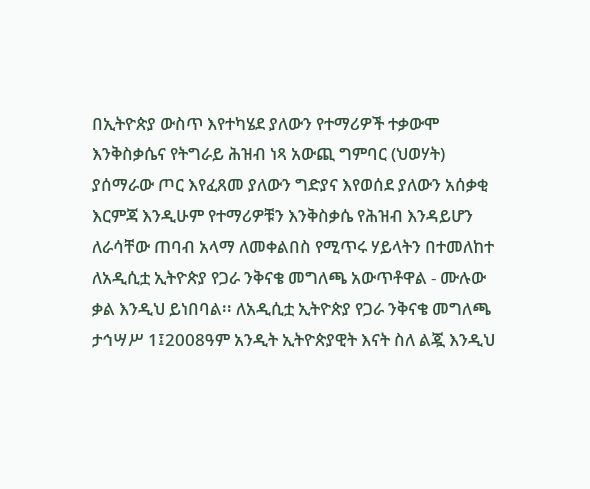በኢትዮጵያ ውስጥ እየተካሄደ ያለውን የተማሪዎች ተቃውሞ እንቅስቃሴና የትግራይ ሕዝብ ነጻ አውጪ ግምባር (ህወሃት) ያሰማራው ጦር እየፈጸመ ያለውን ግድያና እየወሰደ ያለውን አሰቃቂ እርምጃ እንዲሁም የተማሪዎቹን እንቅስቃሴ የሕዝብ እንዳይሆን ለራሳቸው ጠባብ አላማ ለመቀልበስ የሚጥሩ ሃይላትን በተመለከተ ለአዲሲቷ ኢትዮጵያ የጋራ ንቅናቄ መግለጫ አውጥቶዋል - ሙሉው ቃል እንዲህ ይነበባል፡፡ ለአዲሲቷ ኢትዮጵያ የጋራ ንቅናቄ መግለጫ ታኅሣሥ 1፤2008ዓም አንዲት ኢትዮጵያዊት እናት ስለ ልጇ እንዲህ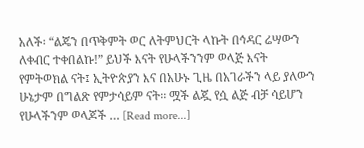አለች፡ “ልጄን በጥቅምት ወር ለትምህርት ላኩት በኅዳር ሬሣውን ለቀብር ተቀበልኩ!” ይህች እናት የሁላችንንም ወላጅ እናት የምትወክል ናት፤ ኢትዮጵያን እና በአሁኑ ጊዜ በአገራችን ላይ ያለውን ሁኔታም በግልጽ የምታሳይም ናት፡፡ ሟች ልጇ የሷ ልጅ ብቻ ሳይሆን የሁላችንም ወላጆች … [Read more...]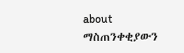about ማስጠንቀቂያውን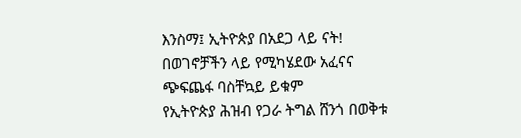እንስማ፤ ኢትዮጵያ በአደጋ ላይ ናት!
በወገኖቻችን ላይ የሚካሄደው አፈናና ጭፍጨፋ ባስቸኳይ ይቁም
የኢትዮጵያ ሕዝብ የጋራ ትግል ሸንጎ በወቅቱ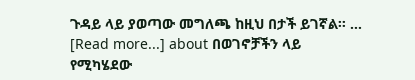ጉዳይ ላይ ያወጣው መግለጫ ከዚህ በታች ይገኛል፡፡ … [Read more...] about በወገኖቻችን ላይ የሚካሄደው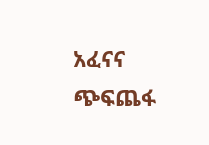አፈናና ጭፍጨፋ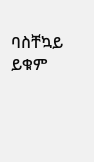ባስቸኳይ ይቁም